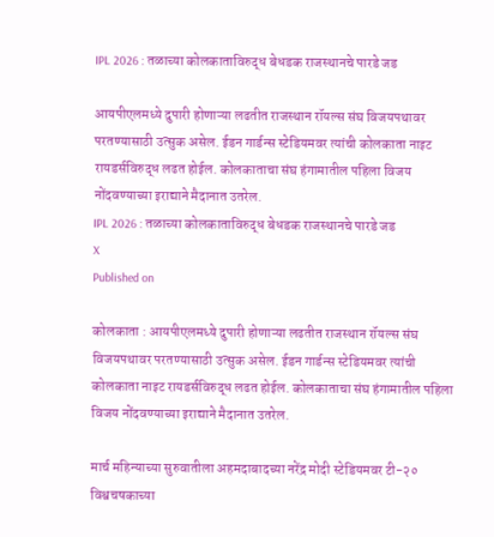IPL 2026 : तळाच्या कोलकाताविरुद्ध बेधडक राजस्थानचे पारडे जड

आयपीएलमध्ये दुपारी होणाऱ्या लढतीत राजस्थान रॉयल्स संघ विजयपथावर परतण्यासाठी उत्सुक असेल. ईडन गार्डन्स स्टेडियमवर त्यांची कोलकाता नाइट रायडर्सविरुद्ध लढत होईल. कोलकाताचा संघ हंगामातील पहिला विजय नोंदवण्याच्या इराद्याने मैदानात उतरेल.
IPL 2026 : तळाच्या कोलकाताविरुद्ध बेधडक राजस्थानचे पारडे जड
X
Published on

कोलकाता : आयपीएलमध्ये दुपारी होणाऱ्या लढतीत राजस्थान रॉयल्स संघ विजयपथावर परतण्यासाठी उत्सुक असेल. ईडन गार्डन्स स्टेडियमवर त्यांची कोलकाता नाइट रायडर्सविरुद्ध लढत होईल. कोलकाताचा संघ हंगामातील पहिला विजय नोंदवण्याच्या इराद्याने मैदानात उतरेल.

मार्च महिन्याच्या सुरुवातीला अहमदाबादच्या नरेंद्र मोदी स्टेडियमवर टी-२० विश्वचषकाच्या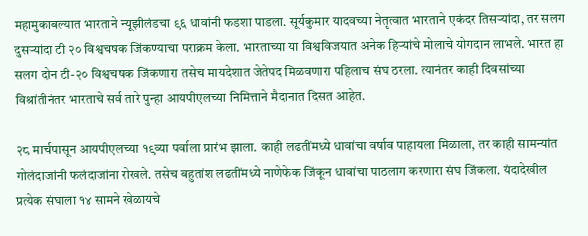महामुकाबल्यात भारताने न्यूझीलंडचा ९६ धावांनी फडशा पाडला. सूर्यकुमार यादवच्या नेतृत्वात भारताने एकंदर तिसऱ्यांदा, तर सलग दुसऱ्यांदा टी २० विश्वचषक जिंकण्याचा पराक्रम केला. भारताच्या या विश्वविजयात अनेक हिऱ्यांचे मोलाचे योगदान लाभले. भारत हा सलग दोन टी-२० विश्वचषक जिंकणारा तसेच मायदेशात जेतेपद मिळवणारा पहिलाच संघ ठरला. त्यानंतर काही दिवसांच्या विश्रांतीनंतर भारताचे सर्व तारे पुन्हा आयपीएलच्या निमित्ताने मैदानात दिसत आहेत.

२८ मार्चपासून आयपीएलच्या १९व्या पर्वाला प्रारंभ झाला. काही लढतींमध्ये धावांचा वर्षाव पाहायला मिळाला, तर काही सामन्यांत गोलंदाजांनी फलंदाजांना रोखले. तसेच बहुतांश लढतींमध्ये नाणेफेक जिंकून धावांचा पाठलाग करणारा संघ जिंकला. यंदादेखील प्रत्येक संघाला १४ सामने खेळायचे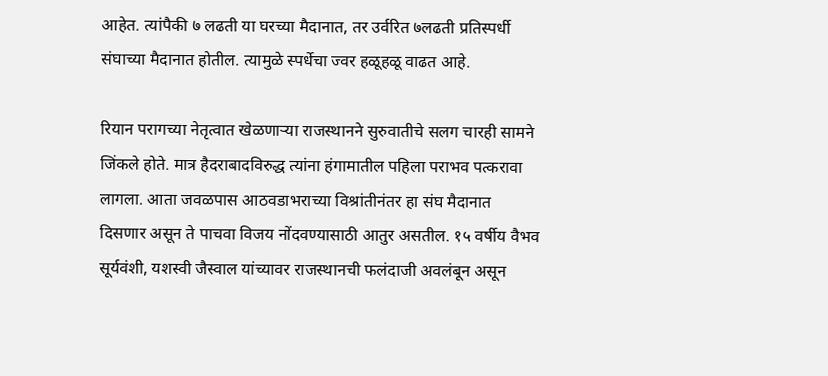आहेत. त्यांपैकी ७ लढती या घरच्या मैदानात, तर उर्वरित ७लढती प्रतिस्पर्धी संघाच्या मैदानात होतील. त्यामुळे स्पर्धेचा ज्वर हळूहळू वाढत आहे.

रियान परागच्या नेतृत्वात खेळणाऱ्या राजस्थानने सुरुवातीचे सलग चारही सामने जिंकले होते. मात्र हैदराबादविरुद्ध त्यांना हंगामातील पहिला पराभव पत्करावा लागला. आता जवळपास आठवडाभराच्या विश्रांतीनंतर हा संघ मैदानात दिसणार असून ते पाचवा विजय नोंदवण्यासाठी आतुर असतील. १५ वर्षीय वैभव सूर्यवंशी, यशस्वी जैस्वाल यांच्यावर राजस्थानची फलंदाजी अवलंबून असून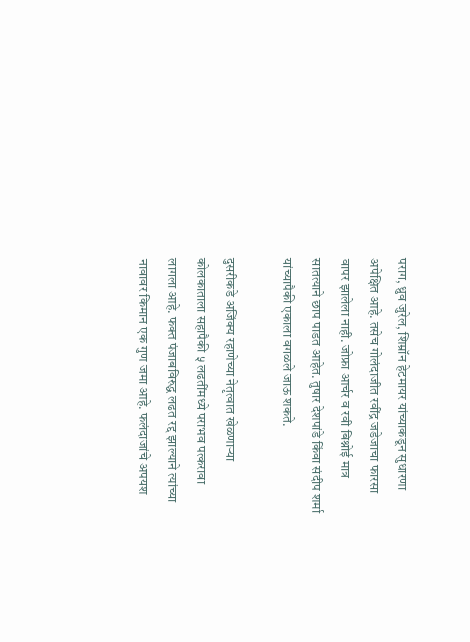पराग, ध्रुव जुरेल, शिम्रॉन हेटमायर यांच्याकडून सुधारणा अपेक्षित आहे. तसेच गोलंदाजीत रवींद्र जडेजाचा फारसा वापर झालेला नाही. जोफ्रा आर्चर व रवी बिश्नोई मात्र सातत्याने छाप पाडत आहेत. तुषार देशपांडे किंवा संदीप शर्मा यांच्यापैकी एकाला वगळले जाऊ शकते.

दुसरीकडे अजिंक्य रहाणेच्या नेतृत्वात खेळणाऱ्या कोलकाताला सहापैकी ५ लढतींमध्ये पराभव पत्करावा लागला आहे. फक्त पंजाबविरुद्ध लढत रद्द झाल्याने त्यांच्या नावावर किमान एक गुण जमा आहे. फलंदाजांचे अपयश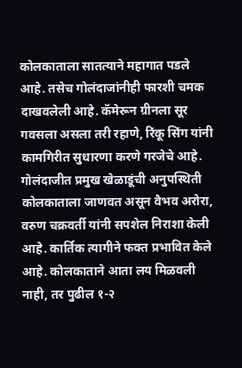कोलकाताला सातत्याने महागात पडले आहे. तसेच गोलंदाजांनीही फारशी चमक दाखवलेली आहे. कॅमेरून ग्रीनला सूर गवसला असला तरी रहाणे, रिंकू सिंग यांनी कामगिरीत सुधारणा करणे गरजेचे आहे. गोलंदाजीत प्रमुख खेळाडूंची अनुपस्थिती कोलकाताला जाणवत असून वैभव अरोरा, वरुण चक्रवर्ती यांनी सपशेल निराशा केली आहे. कार्तिक त्यागीने फक्त प्रभावित केले आहे. कोलकाताने आता लय मिळवली नाही, तर पुढील १-२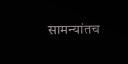सामन्यांतच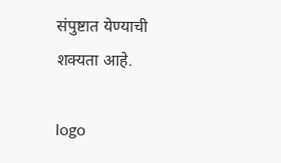संपुष्टात येण्याची शक्यता आहे.

logo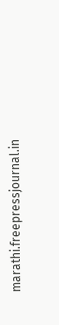marathi.freepressjournal.in